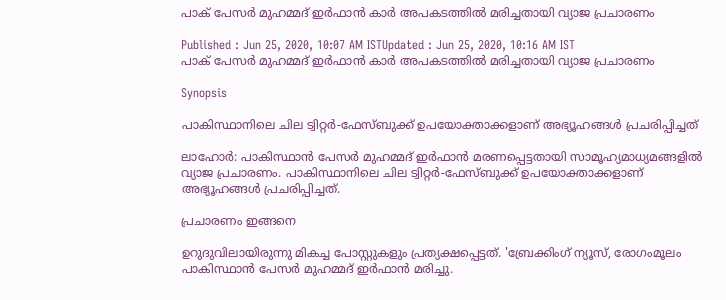പാക് പേസര്‍ മുഹമ്മദ് ഇര്‍ഫാന്‍ കാര്‍ അപകടത്തില്‍ മരിച്ചതായി വ്യാജ പ്രചാരണം

Published : Jun 25, 2020, 10:07 AM ISTUpdated : Jun 25, 2020, 10:16 AM IST
പാക് പേസര്‍ മുഹമ്മദ് ഇര്‍ഫാന്‍ കാര്‍ അപകടത്തില്‍ മരിച്ചതായി വ്യാജ പ്രചാരണം

Synopsis

പാകിസ്ഥാനിലെ ചില ട്വിറ്റര്‍-ഫേസ്‌ബുക്ക് ഉപയോക്താക്കളാണ് അഭ്യൂഹങ്ങള്‍ പ്രചരിപ്പിച്ചത്

ലാഹോര്‍: പാകിസ്ഥാന്‍ പേസര്‍ മുഹമ്മദ് ഇര്‍ഫാന്‍ മരണപ്പെട്ടതായി സാമൂഹ്യമാധ്യമങ്ങളില്‍ വ്യാജ പ്രചാരണം. പാകിസ്ഥാനിലെ ചില ട്വിറ്റര്‍-ഫേസ്‌ബുക്ക് ഉപയോക്താക്കളാണ് അഭ്യൂഹങ്ങള്‍ പ്രചരിപ്പിച്ചത്.

പ്രചാരണം ഇങ്ങനെ

ഉറുദുവിലായിരുന്നു മികച്ച പോസ്റ്റുകളും പ്രത്യക്ഷപ്പെട്ടത്. 'ബ്രേക്കിംഗ് ന്യൂസ്, രോഗംമൂലം പാകിസ്ഥാന്‍ പേസര്‍ മുഹമ്മദ് ഇര്‍ഫാന്‍ മരിച്ചു.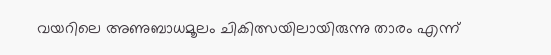വയറിലെ അണുബാധമൂലം ചികിത്സയിലായിരുന്നു താരം എന്ന്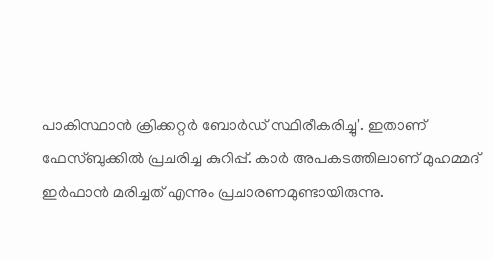പാകിസ്ഥാന്‍ ക്രിക്കറ്റര്‍ ബോര്‍ഡ് സ്ഥിരീകരിച്ചു'. ഇതാണ് ഫേസ്‌ബുക്കില്‍ പ്രചരിച്ച കുറിപ്പ്. കാര്‍ അപകടത്തിലാണ് മുഹമ്മദ് ഇര്‍ഫാന്‍ മരിച്ചത് എന്നും പ്രചാരണമുണ്ടായിരുന്നു.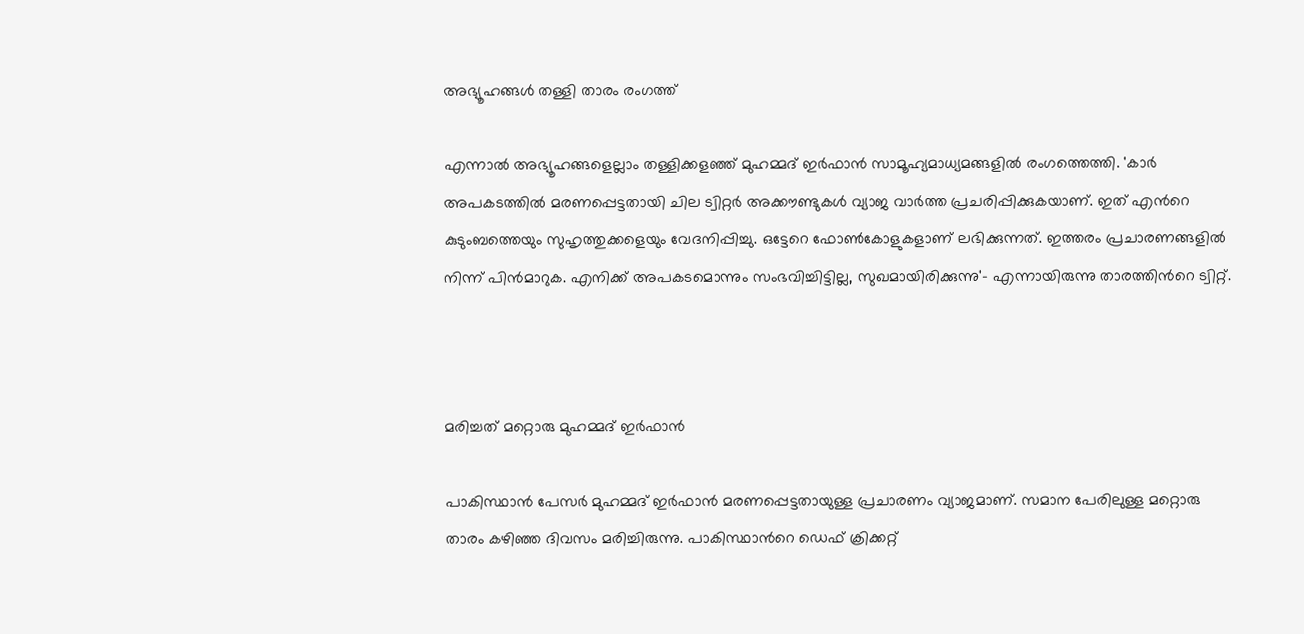അഭ്യൂഹങ്ങള്‍ തള്ളി താരം രംഗത്ത്

എന്നാല്‍ അഭ്യൂഹങ്ങളെല്ലാം തള്ളിക്കളഞ്ഞ് മുഹമ്മദ് ഇര്‍ഫാന്‍ സാമൂഹ്യമാധ്യമങ്ങളില്‍ രംഗത്തെത്തി. 'കാര്‍ അപകടത്തില്‍ മരണപ്പെട്ടതായി ചില ട്വിറ്റര്‍ അക്കൗണ്ടുകള്‍ വ്യാജ വാര്‍ത്ത പ്രചരിപ്പിക്കുകയാണ്. ഇത് എന്‍റെ കുടുംബത്തെയും സുഹൃത്തുക്കളെയും വേദനിപ്പിച്ചു. ഒട്ടേറെ ഫോണ്‍കോളുകളാണ് ലഭിക്കുന്നത്. ഇത്തരം പ്രചാരണങ്ങളില്‍ നിന്ന് പിന്‍മാറുക. എനിക്ക് അപകടമൊന്നും സംഭവിച്ചിട്ടില്ല, സുഖമായിരിക്കുന്നു'- എന്നായിരുന്നു താരത്തിന്‍റെ ട്വിറ്റ്.



മരിച്ചത് മറ്റൊരു മുഹമ്മദ് ഇര്‍ഫാന്‍

പാകിസ്ഥാന്‍ പേസര്‍ മുഹമ്മദ് ഇര്‍ഫാന്‍ മരണപ്പെട്ടതായുള്ള പ്രചാരണം വ്യാജമാണ്. സമാന പേരിലുള്ള മറ്റൊരു താരം കഴിഞ്ഞ ദിവസം മരിച്ചിരുന്നു. പാകിസ്ഥാന്‍റെ ഡെഫ് ക്രിക്കറ്റ്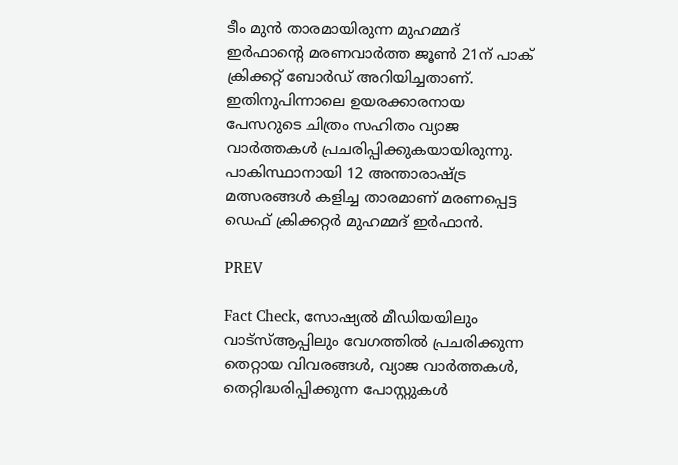ടീം മുന്‍ താരമായിരുന്ന മുഹമ്മദ് ഇര്‍ഫാന്‍റെ മരണവാര്‍ത്ത ജൂണ്‍ 21ന് പാക് ക്രിക്കറ്റ് ബോര്‍ഡ് അറിയിച്ചതാണ്. ഇതിനുപിന്നാലെ ഉയരക്കാരനായ പേസറുടെ ചിത്രം സഹിതം വ്യാജ വാര്‍ത്തകള്‍ പ്രചരിപ്പിക്കുകയായിരുന്നു. പാകിസ്ഥാനായി 12 അന്താരാഷ്‌ട്ര മത്സരങ്ങള്‍ കളിച്ച താരമാണ് മരണപ്പെട്ട ഡെഫ് ക്രിക്കറ്റര്‍ മുഹമ്മദ് ഇര്‍ഫാന്‍.

PREV

Fact Check, സോഷ്യൽ മീഡിയയിലും വാട്സ്ആപ്പിലും വേഗത്തിൽ പ്രചരിക്കുന്ന തെറ്റായ വിവരങ്ങൾ, വ്യാജ വാർത്തകൾ, തെറ്റിദ്ധരിപ്പിക്കുന്ന പോസ്റ്റുകൾ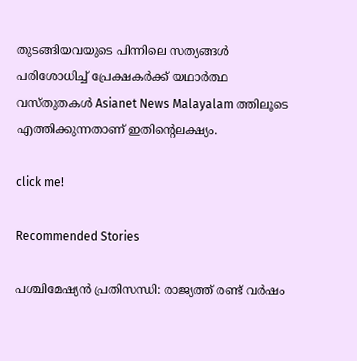തുടങ്ങിയവയുടെ പിന്നിലെ സത്യങ്ങൾ പരിശോധിച്ച് പ്രേക്ഷകർക്ക് യഥാർത്ഥ വസ്തുതകൾ Asianet News Malayalam ത്തിലൂടെ എത്തിക്കുന്നതാണ് ഇതിന്‍റെലക്ഷ്യം.

click me!

Recommended Stories

പശ്ചിമേഷ്യന്‍ പ്രതിസന്ധി: രാജ്യത്ത് രണ്ട് വര്‍ഷം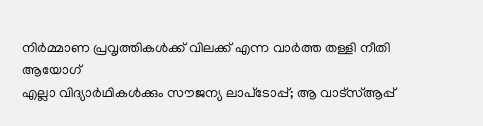നിര്‍മ്മാണ പ്രവൃത്തികള്‍ക്ക് വിലക്ക് എന്ന വാര്‍ത്ത തള്ളി നീതി ആയോഗ്
എല്ലാ വിദ്യാര്‍ഥികള്‍ക്കും സൗജന്യ ലാപ്‌ടോപ്പ്; ആ വാട്‌സ്ആപ്പ്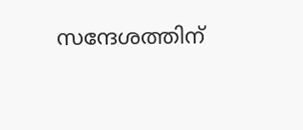സന്ദേശത്തിന്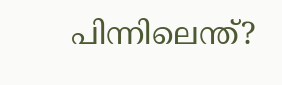പിന്നിലെന്ത്?